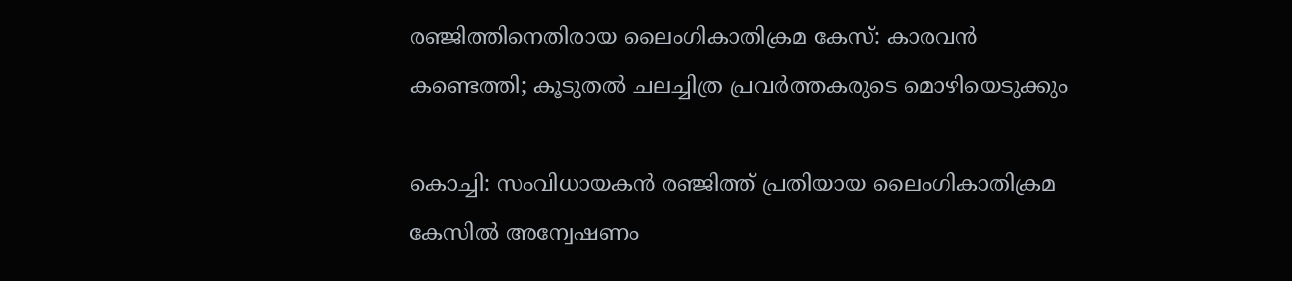രഞ്ജിത്തിനെതിരായ ലൈംഗികാതിക്രമ കേസ്: കാരവൻ കണ്ടെത്തി; കൂടുതൽ ചലച്ചിത്ര പ്രവർത്തകരുടെ മൊഴിയെടുക്കും

കൊച്ചി: സംവിധായകൻ രഞ്ജിത്ത് പ്രതിയായ ലൈംഗികാതിക്രമ കേസിൽ അന്വേഷണം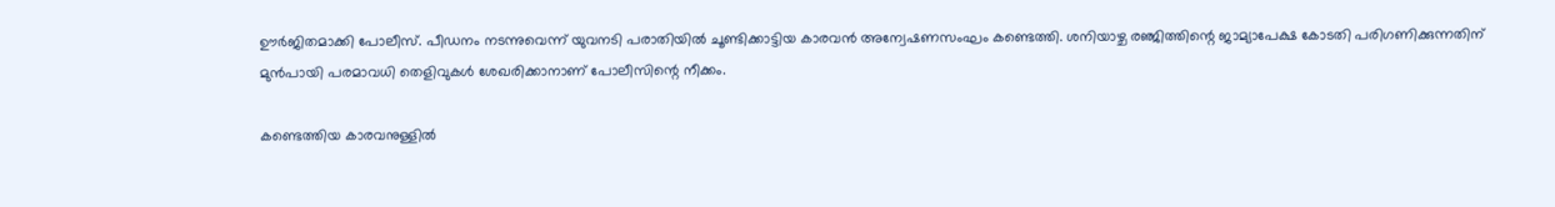ഊർജിതമാക്കി പോലീസ്. പീഡനം നടന്നുവെന്ന് യുവനടി പരാതിയിൽ ചൂണ്ടിക്കാട്ടിയ കാരവൻ അന്വേഷണസംഘം കണ്ടെത്തി. ശനിയാഴ്ച രഞ്ജിത്തിന്റെ ജാമ്യാപേക്ഷ കോടതി പരിഗണിക്കുന്നതിന് മുൻപായി പരമാവധി തെളിവുകൾ ശേഖരിക്കാനാണ് പോലീസിന്റെ നീക്കം.

കണ്ടെത്തിയ കാരവനുള്ളിൽ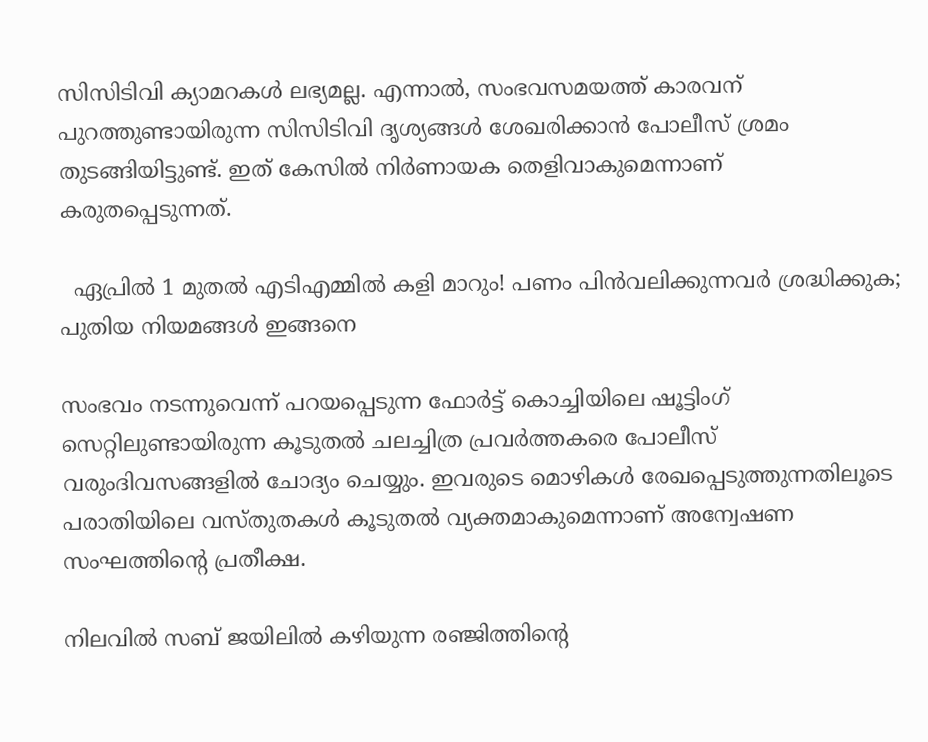സിസിടിവി ക്യാമറകൾ ലഭ്യമല്ല. എന്നാൽ, സംഭവസമയത്ത് കാരവന് പുറത്തുണ്ടായിരുന്ന സിസിടിവി ദൃശ്യങ്ങൾ ശേഖരിക്കാൻ പോലീസ് ശ്രമം തുടങ്ങിയിട്ടുണ്ട്. ഇത് കേസിൽ നിർണായക തെളിവാകുമെന്നാണ് കരുതപ്പെടുന്നത്.

  ഏപ്രില്‍ 1 മുതല്‍ എടിഎമ്മില്‍ കളി മാറും! പണം പിൻവലിക്കുന്നവർ ശ്രദ്ധിക്കുക; പുതിയ നിയമങ്ങൾ ഇങ്ങനെ

സംഭവം നടന്നുവെന്ന് പറയപ്പെടുന്ന ഫോർട്ട് കൊച്ചിയിലെ ഷൂട്ടിംഗ് സെറ്റിലുണ്ടായിരുന്ന കൂടുതൽ ചലച്ചിത്ര പ്രവർത്തകരെ പോലീസ് വരുംദിവസങ്ങളിൽ ചോദ്യം ചെയ്യും. ഇവരുടെ മൊഴികൾ രേഖപ്പെടുത്തുന്നതിലൂടെ പരാതിയിലെ വസ്തുതകൾ കൂടുതൽ വ്യക്തമാകുമെന്നാണ് അന്വേഷണ സംഘത്തിന്റെ പ്രതീക്ഷ.

നിലവിൽ സബ് ജയിലിൽ കഴിയുന്ന രഞ്ജിത്തിന്റെ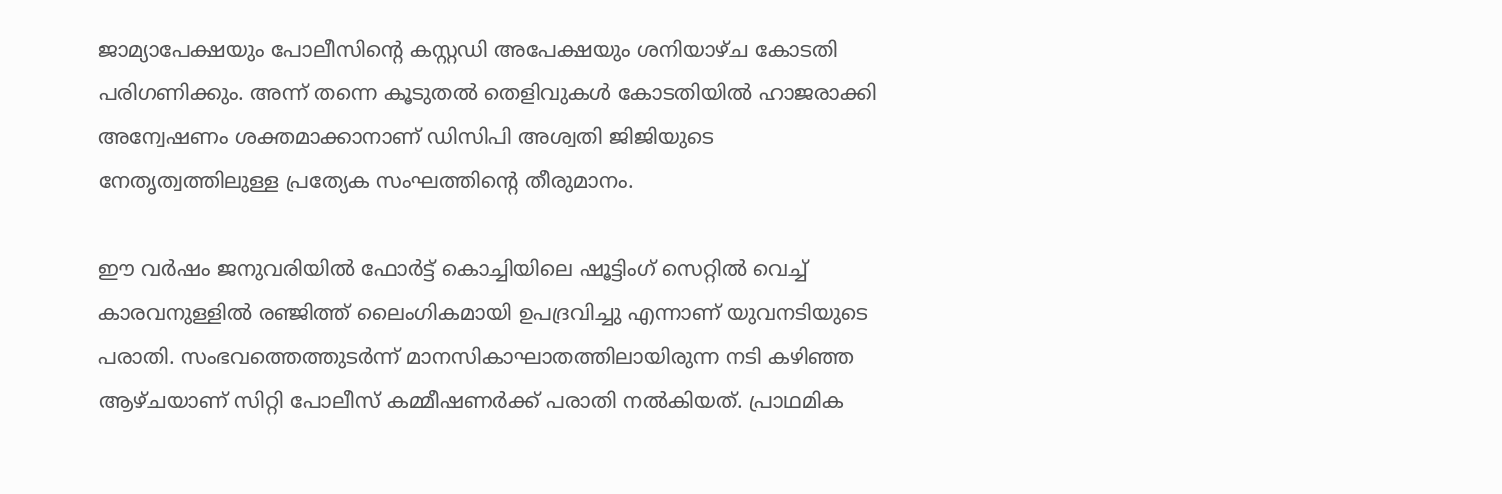ജാമ്യാപേക്ഷയും പോലീസിന്റെ കസ്റ്റഡി അപേക്ഷയും ശനിയാഴ്ച കോടതി പരിഗണിക്കും. അന്ന് തന്നെ കൂടുതൽ തെളിവുകൾ കോടതിയിൽ ഹാജരാക്കി അന്വേഷണം ശക്തമാക്കാനാണ് ഡിസിപി അശ്വതി ജിജിയുടെ നേതൃത്വത്തിലുള്ള പ്രത്യേക സംഘത്തിന്റെ തീരുമാനം.

ഈ വർഷം ജനുവരിയിൽ ഫോർട്ട് കൊച്ചിയിലെ ഷൂട്ടിംഗ് സെറ്റിൽ വെച്ച് കാരവനുള്ളിൽ രഞ്ജിത്ത് ലൈംഗികമായി ഉപദ്രവിച്ചു എന്നാണ് യുവനടിയുടെ പരാതി. സംഭവത്തെത്തുടർന്ന് മാനസികാഘാതത്തിലായിരുന്ന നടി കഴിഞ്ഞ ആഴ്ചയാണ് സിറ്റി പോലീസ് കമ്മീഷണർക്ക് പരാതി നൽകിയത്. പ്രാഥമിക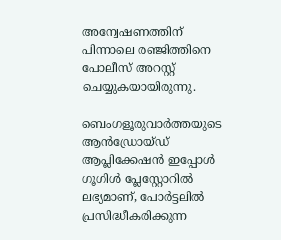അന്വേഷണത്തിന് പിന്നാലെ രഞ്ജിത്തിനെ പോലീസ് അറസ്റ്റ് ചെയ്യുകയായിരുന്നു.

ബെംഗളൂരുവാർത്തയുടെ ആൻഡ്രോയ്ഡ് ആപ്ലിക്കേഷൻ ഇപ്പോൾ ഗൂഗിൾ പ്ലേസ്റ്റോറിൽ ലഭ്യമാണ്, പോർട്ടലിൽ പ്രസിദ്ധീകരിക്കുന്ന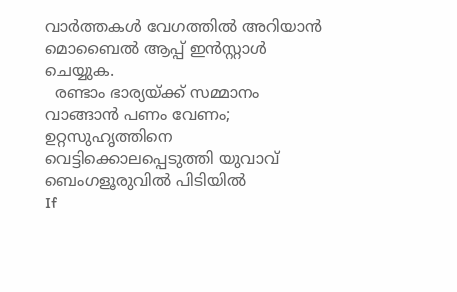വാർത്തകൾ വേഗത്തിൽ അറിയാൻ മൊബൈൽ ആപ്പ് ഇൻസ്റ്റാൾ ചെയ്യുക.
  രണ്ടാം ഭാര്യയ്ക്ക് സമ്മാനം വാങ്ങാൻ പണം വേണം; ഉറ്റസുഹൃത്തിനെ വെട്ടിക്കൊലപ്പെടുത്തി യുവാവ് ബെംഗളൂരുവിൽ പിടിയിൽ
If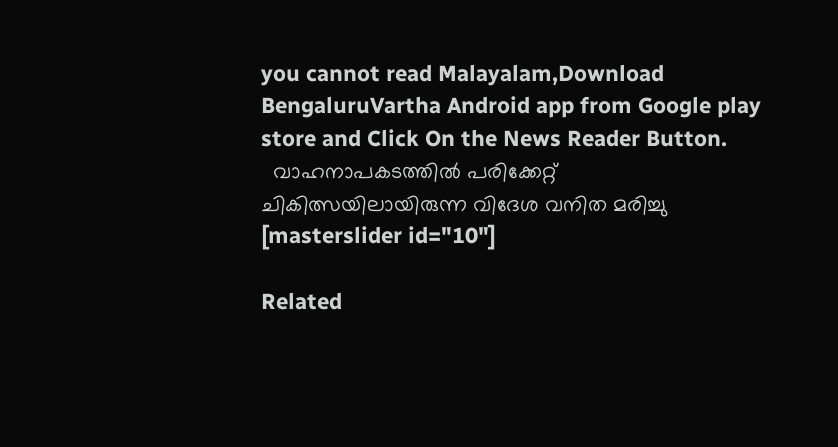you cannot read Malayalam,Download BengaluruVartha Android app from Google play store and Click On the News Reader Button.
  വാഹനാപകടത്തില്‍ പരിക്കേറ്റ് ചികിത്സയിലായിരുന്ന വിദേശ വനിത മരിച്ചു
[masterslider id="10"]

Related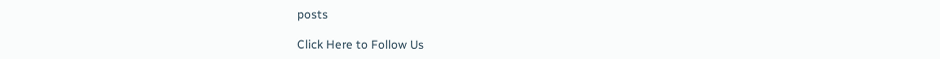posts

Click Here to Follow Us